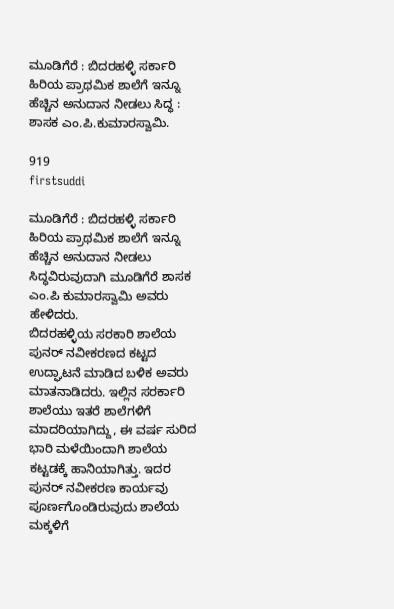ಮೂಡಿಗೆರೆ : ಬಿದರಹಳ್ಳಿ ಸರ್ಕಾರಿ ಹಿರಿಯ ಪ್ರಾಥಮಿಕ ಶಾಲೆಗೆ ಇನ್ನೂ ಹೆಚ್ಚಿನ ಅನುದಾನ ನೀಡಲು ಸಿದ್ಧ : ಶಾಸಕ ಎಂ.ಪಿ.ಕುಮಾರಸ್ವಾಮಿ.

919
firstsuddi

ಮೂಡಿಗೆರೆ : ಬಿದರಹಳ್ಳಿ ಸರ್ಕಾರಿ ಹಿರಿಯ ಪ್ರಾಥಮಿಕ ಶಾಲೆಗೆ ಇನ್ನೂ ಹೆಚ್ಚಿನ ಅನುದಾನ ನೀಡಲು ಸಿದ್ಧವಿರುವುದಾಗಿ ಮೂಡಿಗೆರೆ ಶಾಸಕ ಎಂ.ಪಿ ಕುಮಾರಸ್ವಾಮಿ ಅವರು ಹೇಳಿದರು.
ಬಿದರಹಳ್ಳಿಯ ಸರಕಾರಿ ಶಾಲೆಯ ಪುನರ್ ನವೀಕರಣದ ಕಟ್ಟದ ಉದ್ಘಾಟನೆ ಮಾಡಿದ ಬಳಿಕ ಅವರು ಮಾತನಾಡಿದರು. ಇಲ್ಲಿನ ಸರರ್ಕಾರಿ ಶಾಲೆಯು ಇತರೆ ಶಾಲೆಗಳಿಗೆ ಮಾದರಿಯಾಗಿದ್ದು, ಈ ವರ್ಷ ಸುರಿದ ಭಾರಿ ಮಳೆಯಿಂದಾಗಿ ಶಾಲೆಯ ಕಟ್ಟಡಕ್ಕೆ ಹಾನಿಯಾಗಿತ್ತು. ಇದರ ಪುನರ್ ನವೀಕರಣ ಕಾರ್ಯವು ಪೂರ್ಣಗೊಂಡಿರುವುದು ಶಾಲೆಯ ಮಕ್ಕಳಿಗೆ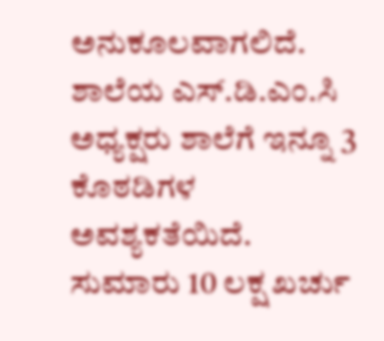ಅನುಕೂಲವಾಗಲಿದೆ. ಶಾಲೆಯ ಎಸ್.ಡಿ.ಎಂ.ಸಿ ಅಧ್ಯಕ್ಷರು ಶಾಲೆಗೆ ಇನ್ನೂ 3 ಕೊಠಡಿಗಳ ಅವಶ್ಯಕತೆಯಿದೆ. ಸುಮಾರು 10 ಲಕ್ಷ ಖರ್ಚು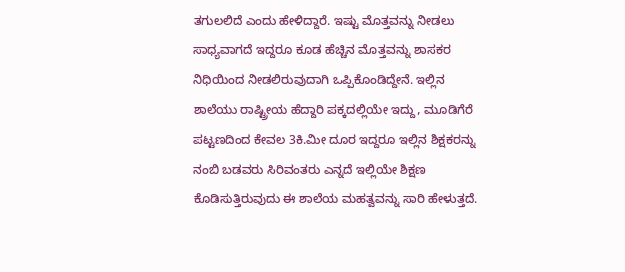ತಗುಲಲಿದೆ ಎಂದು ಹೇಳಿದ್ದಾರೆ. ಇಷ್ಟು ಮೊತ್ತವನ್ನು ನೀಡಲು ಸಾಧ್ಯವಾಗದೆ ಇದ್ದರೂ ಕೂಡ ಹೆಚ್ಚಿನ ಮೊತ್ತವನ್ನು ಶಾಸಕರ ನಿಧಿಯಿಂದ ನೀಡಲಿರುವುದಾಗಿ ಒಪ್ಪಿಕೊಂಡಿದ್ದೇನೆ. ಇಲ್ಲಿನ ಶಾಲೆಯು ರಾಷ್ಟ್ರೀಯ ಹೆದ್ದಾರಿ ಪಕ್ಕದಲ್ಲಿಯೇ ಇದ್ದು, ಮೂಡಿಗೆರೆ ಪಟ್ಟಣದಿಂದ ಕೇವಲ 3ಕಿ.ಮೀ ದೂರ ಇದ್ದರೂ ಇಲ್ಲಿನ ಶಿಕ್ಷಕರನ್ನು ನಂಬಿ ಬಡವರು ಸಿರಿವಂತರು ಎನ್ನದೆ ಇಲ್ಲಿಯೇ ಶಿಕ್ಷಣ ಕೊಡಿಸುತ್ತಿರುವುದು ಈ ಶಾಲೆಯ ಮಹತ್ವವನ್ನು ಸಾರಿ ಹೇಳುತ್ತದೆ.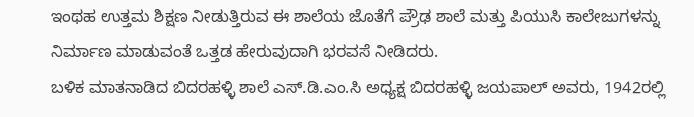ಇಂಥಹ ಉತ್ತಮ ಶಿಕ್ಷಣ ನೀಡುತ್ತಿರುವ ಈ ಶಾಲೆಯ ಜೊತೆಗೆ ಪ್ರೌಢ ಶಾಲೆ ಮತ್ತು ಪಿಯುಸಿ ಕಾಲೇಜುಗಳನ್ನು ನಿರ್ಮಾಣ ಮಾಡುವಂತೆ ಒತ್ತಡ ಹೇರುವುದಾಗಿ ಭರವಸೆ ನೀಡಿದರು.
ಬಳಿಕ ಮಾತನಾಡಿದ ಬಿದರಹಳ್ಳಿ ಶಾಲೆ ಎಸ್.ಡಿ.ಎಂ.ಸಿ ಅಧ್ಯಕ್ಷ ಬಿದರಹಳ್ಳಿ ಜಯಪಾಲ್ ಅವರು, 1942ರಲ್ಲಿ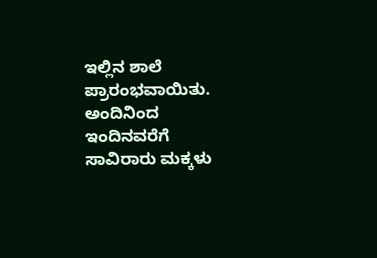ಇಲ್ಲಿನ ಶಾಲೆ ಪ್ರಾರಂಭವಾಯಿತು. ಅಂದಿನಿಂದ ಇಂದಿನವರೆಗೆ ಸಾವಿರಾರು ಮಕ್ಕಳು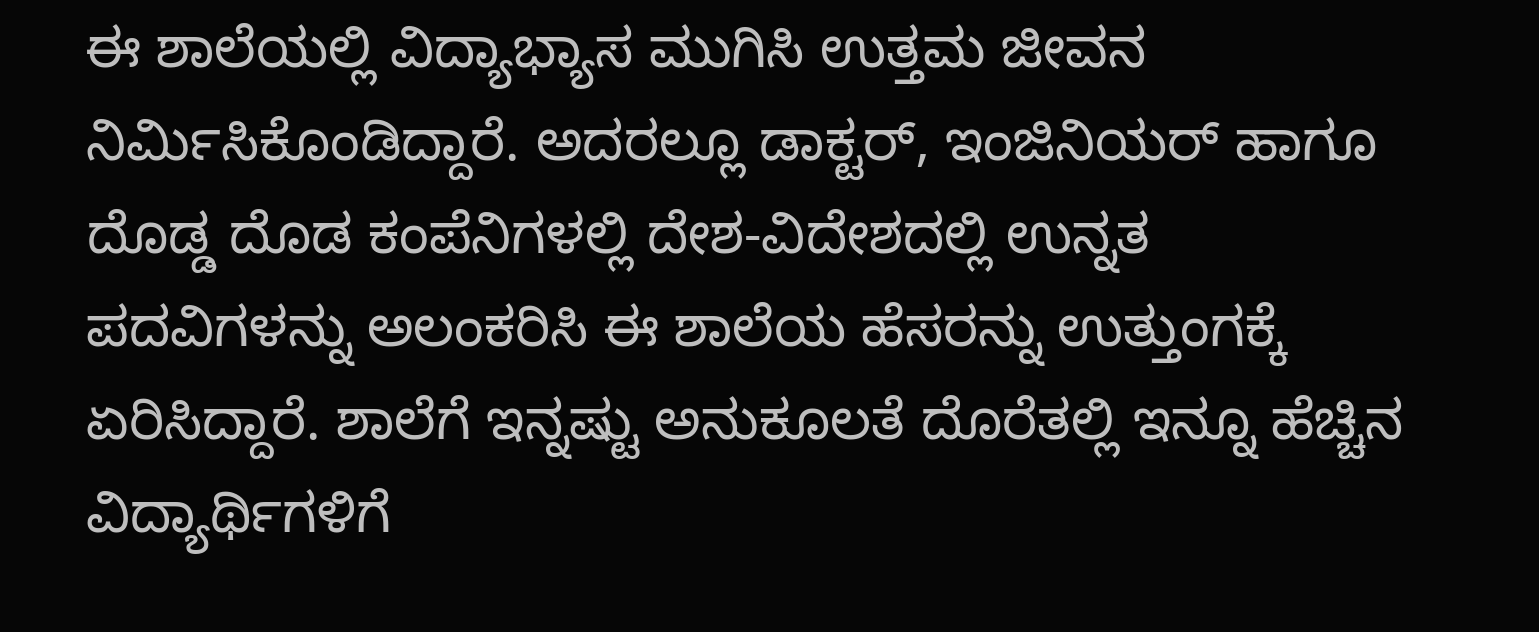ಈ ಶಾಲೆಯಲ್ಲಿ ವಿದ್ಯಾಭ್ಯಾಸ ಮುಗಿಸಿ ಉತ್ತಮ ಜೀವನ ನಿರ್ಮಿಸಿಕೊಂಡಿದ್ದಾರೆ. ಅದರಲ್ಲೂ ಡಾಕ್ಟರ್, ಇಂಜಿನಿಯರ್ ಹಾಗೂ ದೊಡ್ಡ ದೊಡ ಕಂಪೆನಿಗಳಲ್ಲಿ ದೇಶ-ವಿದೇಶದಲ್ಲಿ ಉನ್ನತ ಪದವಿಗಳನ್ನು ಅಲಂಕರಿಸಿ ಈ ಶಾಲೆಯ ಹೆಸರನ್ನು ಉತ್ತುಂಗಕ್ಕೆ ಏರಿಸಿದ್ದಾರೆ. ಶಾಲೆಗೆ ಇನ್ನಷ್ಟು ಅನುಕೂಲತೆ ದೊರೆತಲ್ಲಿ ಇನ್ನೂ ಹೆಚ್ಚಿನ ವಿದ್ಯಾರ್ಥಿಗಳಿಗೆ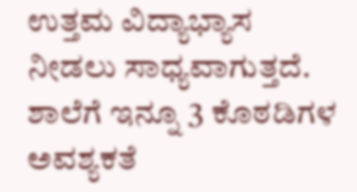ಉತ್ತಮ ವಿದ್ಯಾಭ್ಯಾಸ ನೀಡಲು ಸಾಧ್ಯವಾಗುತ್ತದೆ. ಶಾಲೆಗೆ ಇನ್ನೂ 3 ಕೊಠಡಿಗಳ ಅವಶ್ಯಕತೆ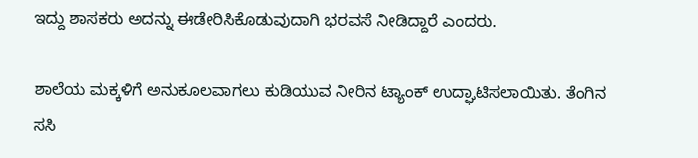ಇದ್ದು ಶಾಸಕರು ಅದನ್ನು ಈಡೇರಿಸಿಕೊಡುವುದಾಗಿ ಭರವಸೆ ನೀಡಿದ್ದಾರೆ ಎಂದರು.

ಶಾಲೆಯ ಮಕ್ಕಳಿಗೆ ಅನುಕೂಲವಾಗಲು ಕುಡಿಯುವ ನೀರಿನ ಟ್ಯಾಂಕ್ ಉದ್ಘಾಟಿಸಲಾಯಿತು. ತೆಂಗಿನ ಸಸಿ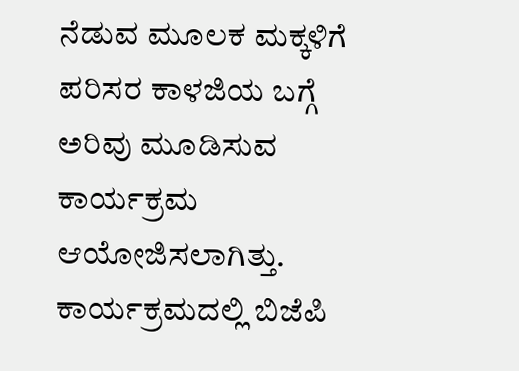ನೆಡುವ ಮೂಲಕ ಮಕ್ಕಳಿಗೆ ಪರಿಸರ ಕಾಳಜಿಯ ಬಗ್ಗೆ ಅರಿವು ಮೂಡಿಸುವ ಕಾರ್ಯಕ್ರಮ ಆಯೋಜಿಸಲಾಗಿತ್ತು. ಕಾರ್ಯಕ್ರಮದಲ್ಲಿ ಬಿಜೆಪಿ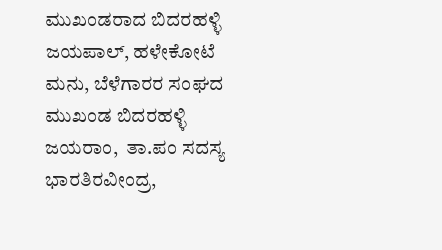ಮುಖಂಡರಾದ ಬಿದರಹಳ್ಳಿ ಜಯಪಾಲ್, ಹಳೇಕೋಟೆ ಮನು, ಬೆಳೆಗಾರರ ಸಂಘದ ಮುಖಂಡ ಬಿದರಹಳ್ಳಿ ಜಯರಾಂ,  ತಾ.ಪಂ ಸದಸ್ಯ ಭಾರತಿರವೀಂದ್ರ,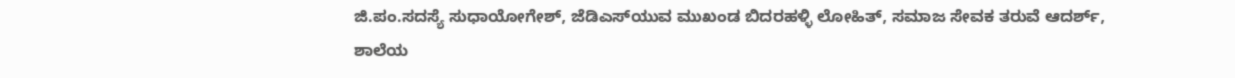ಜಿ.ಪಂ.ಸದಸ್ಯೆ ಸುಧಾಯೋಗೇಶ್, ಜೆಡಿಎಸ್‍ಯುವ ಮುಖಂಡ ಬಿದರಹಳ್ಳಿ ಲೋಹಿತ್, ಸಮಾಜ ಸೇವಕ ತರುವೆ ಆದರ್ಶ್, ಶಾಲೆಯ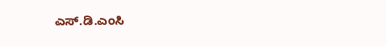ಎಸ್.ಡಿ.ಎಂಸಿ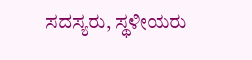ಸದಸ್ಯರು, ಸ್ಥಳೀಯರು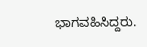ಭಾಗವಹಿಸಿದ್ದರು.